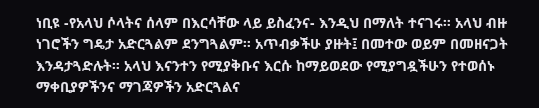ነቢዩ -የአላህ ሶላትና ሰላም በእርሳቸው ላይ ይስፈንና- እንዲህ በማለት ተናገሩ። አላህ ብዙ ነገሮችን ግዴታ አድርጓልም ደንግጓልም። አጥብቃችሁ ያዙት፤ በመተው ወይም በመዘናጋት እንዳታጓድሉት። አላህ እናንተን የሚያቅቡና እርሱ ከማይወደው የሚያግዷችሁን የተወሰኑ ማቀቢያዎችንና ማገጃዎችን አድርጓልና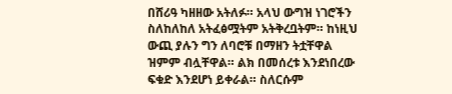በሸሪዓ ካዘዘው አትለፉ። አላህ ውግዝ ነገሮችን ስለከለከለ አትፈፅሟትም አትቅረቧትም። ከነዚህ ውጪ ያሉን ግን ለባሮቹ በማዘን ትቷቸዋል ዝምም ብሏቸዋል። ልክ በመሰረቱ እንደነበረው ፍቁድ እንደሆነ ይቀራል። ስለርሱም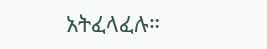አትፈላፈሉ።